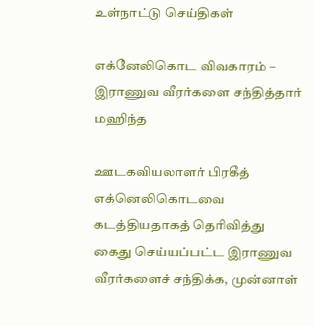உள்நாட்டு செய்திகள்

எக்னேலிகொட விவகாரம் – இராணுவ வீரர்களை சந்தித்தார் மஹிந்த

ஊடகவியலாளர் பிரகீத் எக்னெலிகொடவை கடத்தியதாகத் தெரிவித்து கைது செய்யப்பட்ட இராணுவ வீரர்களைச் சந்திக்க, முன்னாள்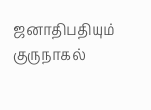ஜனாதிபதியும் குருநாகல்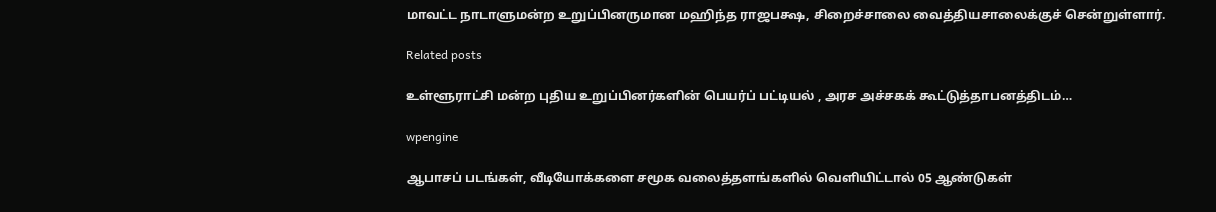மாவட்ட நாடாளுமன்ற உறுப்பினருமான மஹிந்த ராஜபக்ஷ, சிறைச்சாலை வைத்தியசாலைக்குச் சென்றுள்ளார்.

Related posts

உள்ளூராட்சி மன்ற புதிய உறுப்பினர்களின் பெயர்ப் பட்டியல் , அரச அச்சகக் கூட்டுத்தாபனத்திடம்…

wpengine

ஆபாசப் படங்கள், வீடியோக்களை சமூக வலைத்தளங்களில் வெளியிட்டால் 05 ஆண்டுகள்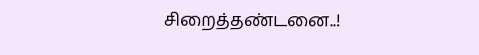சிறைத்தண்டனை..!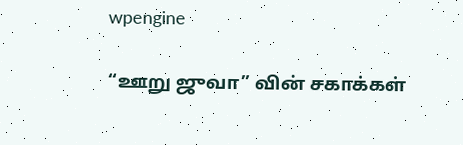wpengine

“ஊறு ஜுவா” வின் சகாக்கள்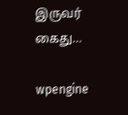இருவர் கைது…

wpengine